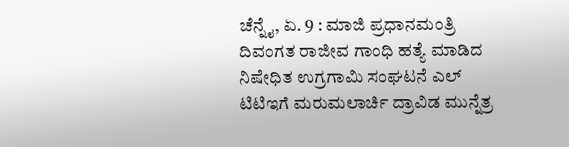ಚೆನ್ನೈ, ಏ. 9 : ಮಾಜಿ ಪ್ರಧಾನಮಂತ್ರಿ ದಿವಂಗತ ರಾಜೀವ ಗಾಂಧಿ ಹತ್ಯೆ ಮಾಡಿದ ನಿಷೇಧಿತ ಉಗ್ರಗಾಮಿ ಸಂಘಟನೆ ಎಲ್ ಟಿಟಿಇಗೆ ಮರುಮಲಾರ್ಚಿ ದ್ರಾವಿಡ ಮುನ್ನೆತ್ರ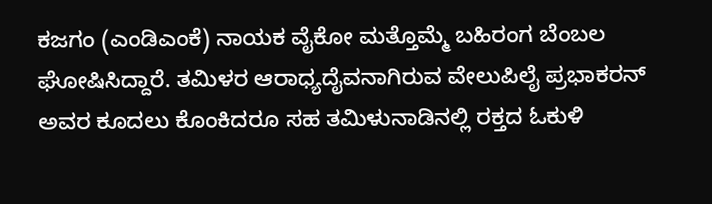ಕಜಗಂ (ಎಂಡಿಎಂಕೆ) ನಾಯಕ ವೈಕೋ ಮತ್ತೊಮ್ಮೆ ಬಹಿರಂಗ ಬೆಂಬಲ ಘೋಷಿಸಿದ್ದಾರೆ. ತಮಿಳರ ಆರಾಧ್ಯದೈವನಾಗಿರುವ ವೇಲುಪಿಲೈ ಪ್ರಭಾಕರನ್ ಅವರ ಕೂದಲು ಕೊಂಕಿದರೂ ಸಹ ತಮಿಳುನಾಡಿನಲ್ಲಿ ರಕ್ತದ ಓಕುಳಿ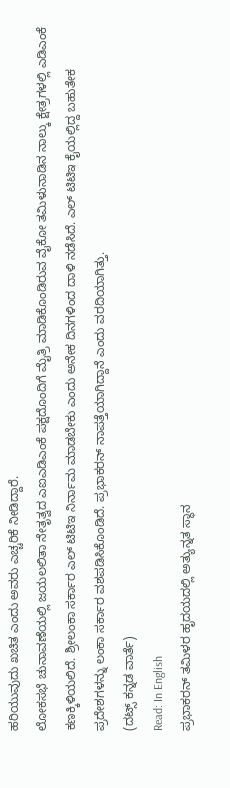ಹರಿಯುವುದು ಖಚಿತ ಎಂದು ಅವರು ಎಚ್ಚರಿಕೆ ನೀಡಿದ್ದಾರೆ.
ಲೋಕಸಭೆ ಚುನಾವಣೆಯಲ್ಲಿ ಜಯಲಲಿತಾ ನೇತೃತ್ವದ ಎಐಎಡಿಎಂಕೆ ಪಕ್ಷದೊಂದಿಗೆ ಮೈತ್ರಿ ಮಾಡಿಕೊಂಡಿರುವ ವೈಕೋ ತಮಿಳುನಾಡಿನ ನಾಲ್ಕು ಕ್ಷೇತ್ರಗಳಲ್ಲಿ ಎಡಿಎಂಕೆ ಕಣಕ್ಕಿಳಿಯಲಿದೆ. ಶ್ರೀಲಂಕಾ ಸರ್ಕಾರ ಎಲ್ ಟಿಟಿಇ ನಿರ್ನಾಮ ಮಾಡಬೇಕು ಎಂದು ಅನೇಕ ದಿನಗಳಿಂದ ದಾಳಿ ನಡೆಸಿದೆ. ಎಲ್ ಟಿಟಿಇ ಕೈಯಲ್ಲಿದ್ದ ಬಹುತೇಕ ಪ್ರದೇಶಗಳನ್ನು ಲಂಕಾ ಸರ್ಕಾರ ವಶಪಡಿಸಿಕೊಂಡಿದೆ. ಪ್ರಭಾಕರನ್ ನಾಪತ್ತೆಯಾಗಿದ್ದಾನೆ ಎಂದು ವರದಿಯಾಗಿತ್ತು.
(ದಟ್ಸ್ ಕನ್ನಡ ವಾರ್ತೆ)
Read: In English
ಪ್ರಭಾಕರನ್ ತಮಿಳರ ಹೃದಯದಲ್ಲಿ ಅತ್ಯುನ್ನತ ಸ್ಥಾನ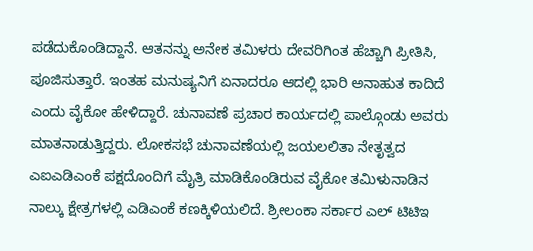ಪಡೆದುಕೊಂಡಿದ್ದಾನೆ. ಆತನನ್ನು ಅನೇಕ ತಮಿಳರು ದೇವರಿಗಿಂತ ಹೆಚ್ಚಾಗಿ ಪ್ರೀತಿಸಿ, ಪೂಜಿಸುತ್ತಾರೆ. ಇಂತಹ ಮನುಷ್ಯನಿಗೆ ಏನಾದರೂ ಆದಲ್ಲಿ ಭಾರಿ ಅನಾಹುತ ಕಾದಿದೆ ಎಂದು ವೈಕೋ ಹೇಳಿದ್ದಾರೆ. ಚುನಾವಣೆ ಪ್ರಚಾರ ಕಾರ್ಯದಲ್ಲಿ ಪಾಲ್ಗೊಂಡು ಅವರು ಮಾತನಾಡುತ್ತಿದ್ದರು. ಲೋಕಸಭೆ ಚುನಾವಣೆಯಲ್ಲಿ ಜಯಲಲಿತಾ ನೇತೃತ್ವದ ಎಐಎಡಿಎಂಕೆ ಪಕ್ಷದೊಂದಿಗೆ ಮೈತ್ರಿ ಮಾಡಿಕೊಂಡಿರುವ ವೈಕೋ ತಮಿಳುನಾಡಿನ ನಾಲ್ಕು ಕ್ಷೇತ್ರಗಳಲ್ಲಿ ಎಡಿಎಂಕೆ ಕಣಕ್ಕಿಳಿಯಲಿದೆ. ಶ್ರೀಲಂಕಾ ಸರ್ಕಾರ ಎಲ್ ಟಿಟಿಇ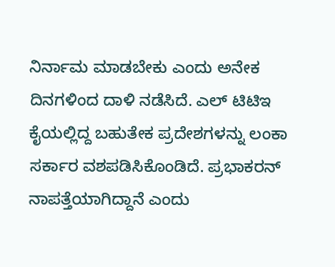ನಿರ್ನಾಮ ಮಾಡಬೇಕು ಎಂದು ಅನೇಕ ದಿನಗಳಿಂದ ದಾಳಿ ನಡೆಸಿದೆ. ಎಲ್ ಟಿಟಿಇ ಕೈಯಲ್ಲಿದ್ದ ಬಹುತೇಕ ಪ್ರದೇಶಗಳನ್ನು ಲಂಕಾ ಸರ್ಕಾರ ವಶಪಡಿಸಿಕೊಂಡಿದೆ. ಪ್ರಭಾಕರನ್ ನಾಪತ್ತೆಯಾಗಿದ್ದಾನೆ ಎಂದು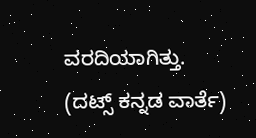ವರದಿಯಾಗಿತ್ತು.
(ದಟ್ಸ್ ಕನ್ನಡ ವಾರ್ತೆ)